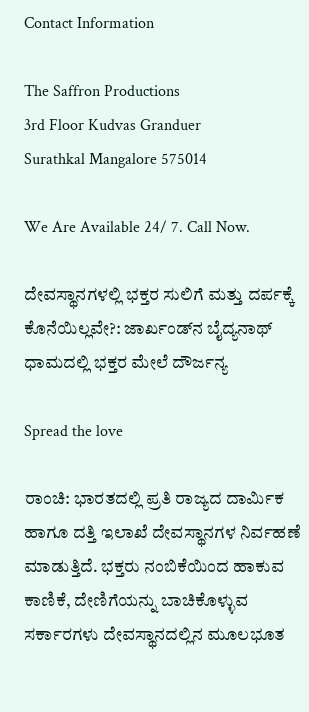Contact Information

The Saffron Productions
3rd Floor Kudvas Granduer
Surathkal Mangalore 575014

We Are Available 24/ 7. Call Now.

ದೇವಸ್ಥಾನಗಳಲ್ಲಿ ಭಕ್ತರ ಸುಲಿಗೆ ಮತ್ತು ದರ್ಪಕ್ಕೆ ಕೊನೆಯಿಲ್ಲವೇ?: ಜಾರ್ಖಂಡ್‌ನ ಬೈದ್ಯನಾಥ್ ಧಾಮದಲ್ಲಿ ಭಕ್ತರ ಮೇಲೆ ದೌರ್ಜನ್ಯ

Spread the love

ರಾಂಚಿ: ಭಾರತದಲ್ಲಿ ಪ್ರತಿ ರಾಜ್ಯದ ದಾರ್ಮಿಕ ಹಾಗೂ ದತ್ತಿ ಇಲಾಖೆ ದೇವಸ್ಥಾನಗಳ ನಿರ್ವಹಣೆ ಮಾಡುತ್ತಿದೆ. ಭಕ್ತರು ನಂಬಿಕೆಯಿಂದ ಹಾಕುವ ಕಾಣಿಕೆ, ದೇಣಿಗೆಯನ್ನು ಬಾಚಿಕೊಳ್ಳುವ ಸರ್ಕಾರಗಳು ದೇವಸ್ಥಾನದಲ್ಲಿನ ಮೂಲಭೂತ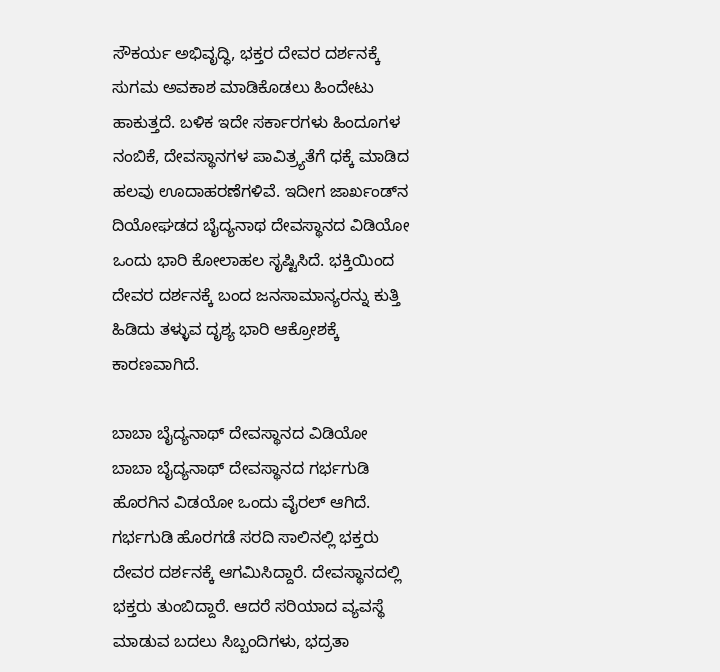ಸೌಕರ್ಯ ಅಭಿವೃದ್ಧಿ, ಭಕ್ತರ ದೇವರ ದರ್ಶನಕ್ಕೆ ಸುಗಮ ಅವಕಾಶ ಮಾಡಿಕೊಡಲು ಹಿಂದೇಟು ಹಾಕುತ್ತದೆ. ಬಳಿಕ ಇದೇ ಸರ್ಕಾರಗಳು ಹಿಂದೂಗಳ ನಂಬಿಕೆ, ದೇವಸ್ಥಾನಗಳ ಪಾವಿತ್ರ್ಯತೆಗೆ ಧಕ್ಕೆ ಮಾಡಿದ ಹಲವು ಊದಾಹರಣೆಗಳಿವೆ. ಇದೀಗ ಜಾರ್ಖಂಡ್‌ನ ದಿಯೋಘಡದ ಬೈದ್ಯನಾಥ ದೇವಸ್ಥಾನದ ವಿಡಿಯೋ ಒಂದು ಭಾರಿ ಕೋಲಾಹಲ ಸೃಷ್ಟಿಸಿದೆ. ಭಕ್ತಿಯಿಂದ ದೇವರ ದರ್ಶನಕ್ಕೆ ಬಂದ ಜನಸಾಮಾನ್ಯರನ್ನು ಕುತ್ತಿ ಹಿಡಿದು ತಳ್ಳುವ ದೃಶ್ಯ ಭಾರಿ ಆಕ್ರೋಶಕ್ಕೆ ಕಾರಣವಾಗಿದೆ.

ಬಾಬಾ ಬೈದ್ಯನಾಥ್ ದೇವಸ್ಥಾನದ ವಿಡಿಯೋ
ಬಾಬಾ ಬೈದ್ಯನಾಥ್ ದೇವಸ್ಥಾನದ ಗರ್ಭಗುಡಿ ಹೊರಗಿನ ವಿಡಯೋ ಒಂದು ವೈರಲ್ ಆಗಿದೆ. ಗರ್ಭಗುಡಿ ಹೊರಗಡೆ ಸರದಿ ಸಾಲಿನಲ್ಲಿ ಭಕ್ತರು ದೇವರ ದರ್ಶನಕ್ಕೆ ಆಗಮಿಸಿದ್ದಾರೆ. ದೇವಸ್ಥಾನದಲ್ಲಿ ಭಕ್ತರು ತುಂಬಿದ್ದಾರೆ. ಆದರೆ ಸರಿಯಾದ ವ್ಯವಸ್ಥೆ ಮಾಡುವ ಬದಲು ಸಿಬ್ಬಂದಿಗಳು, ಭದ್ರತಾ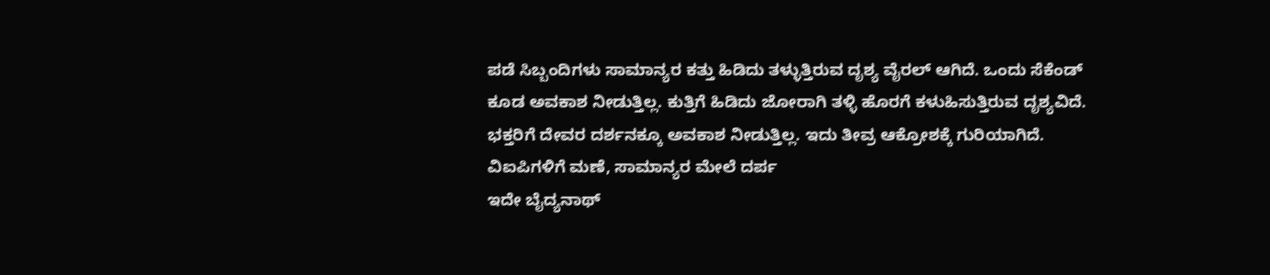ಪಡೆ ಸಿಬ್ಬಂದಿಗಳು ಸಾಮಾನ್ಯರ ಕತ್ತು ಹಿಡಿದು ತಳ್ಳುತ್ತಿರುವ ದೃಶ್ಯ ವೈರಲ್ ಆಗಿದೆ. ಒಂದು ಸೆಕೆಂಡ್ ಕೂಡ ಅವಕಾಶ ನೀಡುತ್ತಿಲ್ಲ. ಕುತ್ತಿಗೆ ಹಿಡಿದು ಜೋರಾಗಿ ತಳ್ಳಿ ಹೊರಗೆ ಕಳುಹಿಸುತ್ತಿರುವ ದೃಶ್ಯವಿದೆ. ಭಕ್ತರಿಗೆ ದೇವರ ದರ್ಶನಕ್ಕೂ ಅವಕಾಶ ನೀಡುತ್ತಿಲ್ಲ. ಇದು ತೀವ್ರ ಆಕ್ರೋಶಕ್ಕೆ ಗುರಿಯಾಗಿದೆ.
ವಿಐಪಿಗಳಿಗೆ ಮಣೆ, ಸಾಮಾನ್ಯರ ಮೇಲೆ ದರ್ಪ
ಇದೇ ಬೈದ್ಯನಾಥ್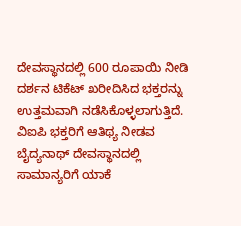ದೇವಸ್ಥಾನದಲ್ಲಿ 600 ರೂಪಾಯಿ ನೀಡಿ ದರ್ಶನ ಟಿಕೆಟ್ ಖರೀದಿಸಿದ ಭಕ್ತರನ್ನು ಉತ್ತಮವಾಗಿ ನಡೆಸಿಕೊಳ್ಳಲಾಗುತ್ತಿದೆ. ವಿಐಪಿ ಭಕ್ತರಿಗೆ ಆತಿಥ್ಯ ನೀಡವ ಬೈದ್ಯನಾಥ್ ದೇವಸ್ಥಾನದಲ್ಲಿ ಸಾಮಾನ್ಯರಿಗೆ ಯಾಕೆ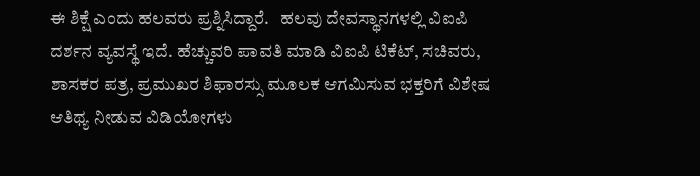ಈ ಶಿಕ್ಷೆ ಎಂದು ಹಲವರು ಪ್ರಶ್ನಿಸಿದ್ದಾರೆ.   ಹಲವು ದೇವಸ್ಥಾನಗಳಲ್ಲಿ ವಿಐಪಿ ದರ್ಶನ ವ್ಯವಸ್ಥೆ ಇದೆ. ಹೆಚ್ಚುವರಿ ಪಾವತಿ ಮಾಡಿ ವಿಐಪಿ ಟಿಕೆಟ್, ಸಚಿವರು, ಶಾಸಕರ ಪತ್ರ, ಪ್ರಮುಖರ ಶಿಫಾರಸ್ಸು ಮೂಲಕ ಆಗಮಿಸುವ ಭಕ್ತರಿಗೆ ವಿಶೇಷ ಆತಿಥ್ಯ ನೀಡುವ ವಿಡಿಯೋಗಳು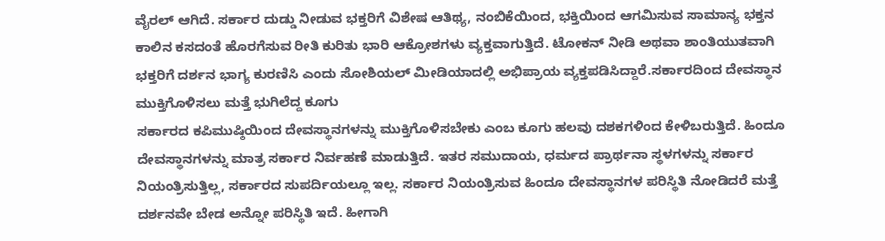ವೈರಲ್ ಆಗಿದೆ. ಸರ್ಕಾರ ದುಡ್ಡು ನೀಡುವ ಭಕ್ತರಿಗೆ ವಿಶೇಷ ಆತಿಥ್ಯ, ನಂಬಿಕೆಯಿಂದ, ಭಕ್ತಿಯಿಂದ ಆಗಮಿಸುವ ಸಾಮಾನ್ಯ ಭಕ್ತನ ಕಾಲಿನ ಕಸದಂತೆ ಹೊರಗೆಸುವ ರೀತಿ ಕುರಿತು ಭಾರಿ ಆಕ್ರೋಶಗಳು ವ್ಯಕ್ತವಾಗುತ್ತಿದೆ. ಟೋಕನ್ ನೀಡಿ ಅಥವಾ ಶಾಂತಿಯುತವಾಗಿ ಭಕ್ತರಿಗೆ ದರ್ಶನ ಭಾಗ್ಯ ಕುರಣಿಸಿ ಎಂದು ಸೋಶಿಯಲ್ ಮೀಡಿಯಾದಲ್ಲಿ ಅಭಿಪ್ರಾಯ ವ್ಯಕ್ತಪಡಿಸಿದ್ದಾರೆ.ಸರ್ಕಾರದಿಂದ ದೇವಸ್ಥಾನ ಮುಕ್ತಿಗೊಳಿಸಲು ಮತ್ತೆ ಭುಗಿಲೆದ್ದ ಕೂಗು
ಸರ್ಕಾರದ ಕಪಿಮುಷ್ಠಿಯಿಂದ ದೇವಸ್ಥಾನಗಳನ್ನು ಮುಕ್ತಿಗೊಳಿಸಬೇಕು ಎಂಬ ಕೂಗು ಹಲವು ದಶಕಗಳಿಂದ ಕೇಳಿಬರುತ್ತಿದೆ. ಹಿಂದೂ ದೇವಸ್ಥಾನಗಳನ್ನು ಮಾತ್ರ ಸರ್ಕಾರ ನಿರ್ವಹಣೆ ಮಾಡುತ್ತಿದೆ. ಇತರ ಸಮುದಾಯ, ಧರ್ಮದ ಪ್ರಾರ್ಥನಾ ಸ್ಥಳಗಳನ್ನು ಸರ್ಕಾರ ನಿಯಂತ್ರಿಸುತ್ತಿಲ್ಲ, ಸರ್ಕಾರದ ಸುಪರ್ದಿಯಲ್ಲೂ ಇಲ್ಲ. ಸರ್ಕಾರ ನಿಯಂತ್ರಿಸುವ ಹಿಂದೂ ದೇವಸ್ಥಾನಗಳ ಪರಿಸ್ಥಿತಿ ನೋಡಿದರೆ ಮತ್ತೆ ದರ್ಶನವೇ ಬೇಡ ಅನ್ನೋ ಪರಿಸ್ಥಿತಿ ಇದೆ. ಹೀಗಾಗಿ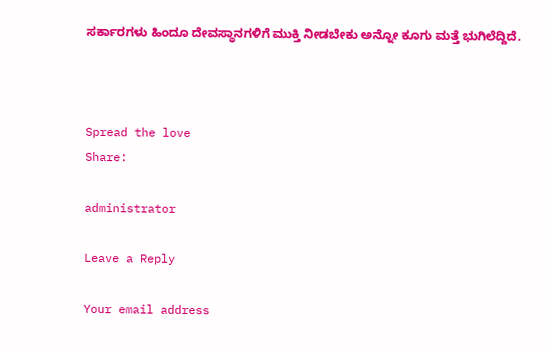ಸರ್ಕಾರಗಳು ಹಿಂದೂ ದೇವಸ್ಥಾನಗಳಿಗೆ ಮುಕ್ತಿ ನೀಡಬೇಕು ಅನ್ನೋ ಕೂಗು ಮತ್ತೆ ಭುಗಿಲೆದ್ದಿದೆ.



Spread the love
Share:

administrator

Leave a Reply

Your email address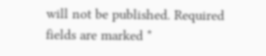will not be published. Required fields are marked *